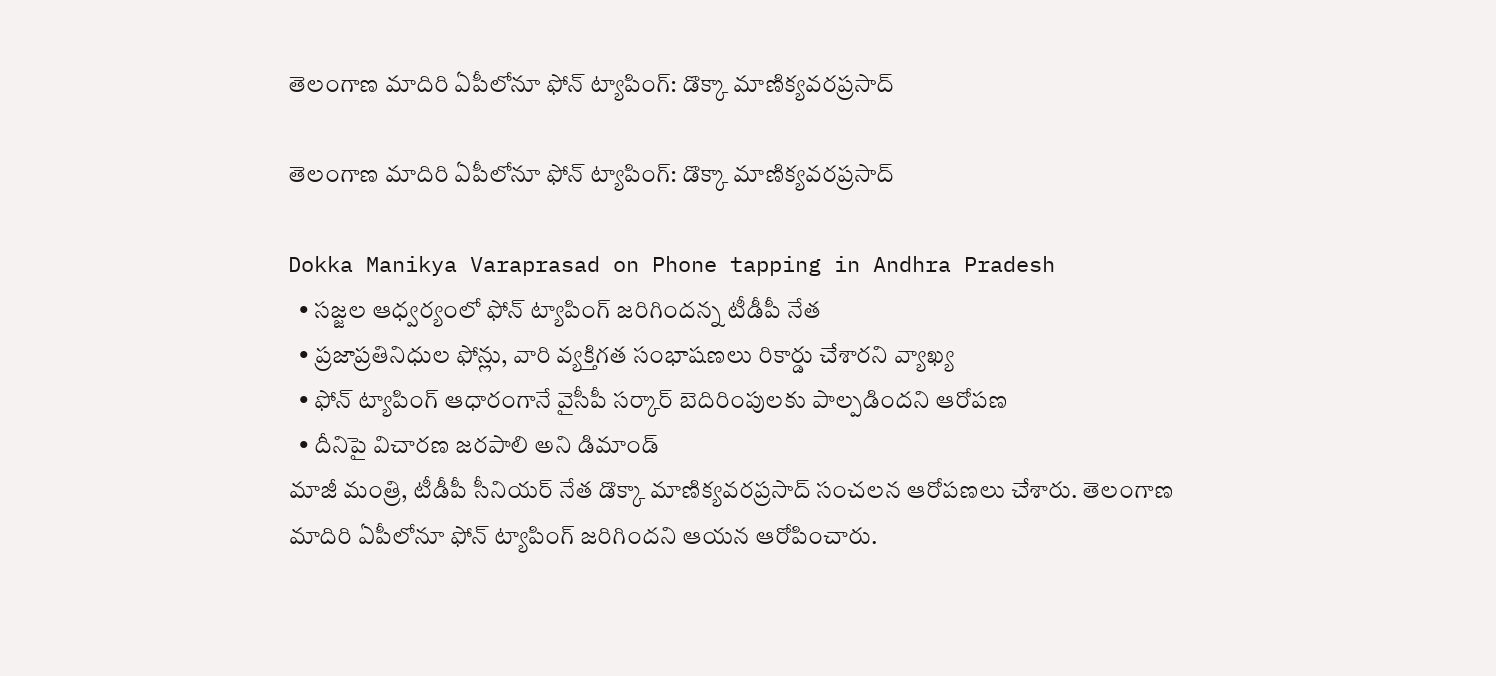తెలంగాణ మాదిరి ఏపీలోనూ ఫోన్ ట్యాపింగ్‌: డొక్కా మాణిక్య‌వ‌ర‌ప్ర‌సాద్‌

తెలంగాణ మాదిరి ఏపీలోనూ ఫోన్ ట్యాపింగ్‌: డొక్కా మాణిక్య‌వ‌ర‌ప్ర‌సాద్‌

Dokka Manikya Varaprasad on Phone tapping in Andhra Pradesh
  • స‌జ్జ‌ల ఆధ్వ‌ర్యంలో ఫోన్ ట్యాపింగ్ జ‌రిగిందన్న టీడీపీ నేత‌
  • ప్ర‌జాప్ర‌తినిధుల ఫోన్లు, వారి వ్య‌క్తిగ‌త సంభాష‌ణ‌లు రికార్డు చేశార‌ని వ్యాఖ్య‌
  • ఫోన్ ట్యాపింగ్ ఆధారంగానే వైసీపీ స‌ర్కార్ బెదిరింపుల‌కు పాల్ప‌డిందని ఆరోప‌ణ‌
  • దీనిపై విచార‌ణ జ‌రపాలి అని డిమాండ్‌
మాజీ మంత్రి, టీడీపీ సీనియ‌ర్‌ నేత డొక్కా మాణిక్య‌వ‌ర‌ప్ర‌సాద్ సంచ‌ల‌న ఆరోప‌ణ‌లు చేశారు. తెలంగాణ మాదిరి ఏపీలోనూ ఫోన్ ట్యాపింగ్ జ‌రిగింద‌ని ఆయ‌న ఆరోపించారు.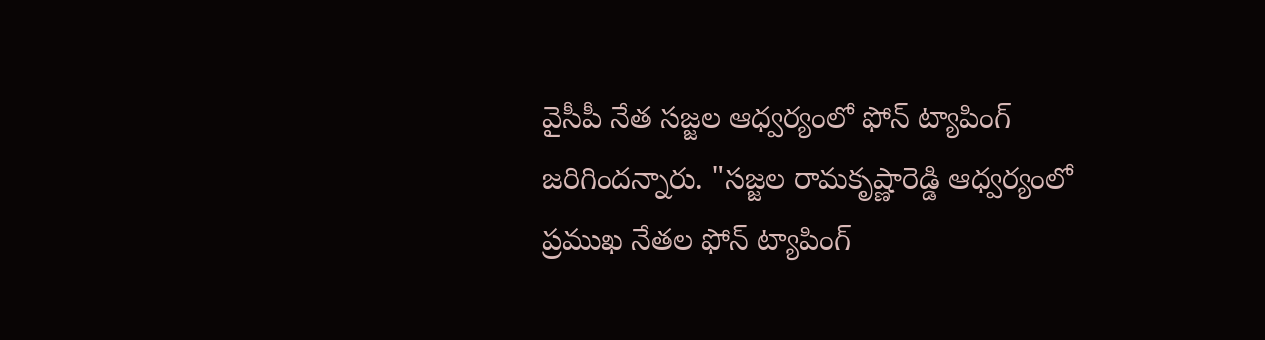వైసీపీ నేత స‌జ్జ‌ల ఆధ్వ‌ర్యంలో ఫోన్ ట్యాపింగ్ జ‌రిగిందన్నారు. "స‌జ్జ‌ల రామ‌కృష్ణారెడ్డి ఆధ్వ‌ర్యంలో ప్ర‌ముఖ నేత‌ల ఫోన్ ట్యాపింగ్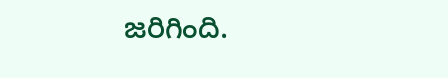జ‌రిగింది.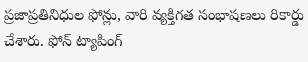ప్ర‌జాప్ర‌తినిధుల ఫోన్లు, వారి వ్య‌క్తిగ‌త సంభాష‌ణ‌లు రికార్డు చేశారు. ఫోన్ ట్యాపింగ్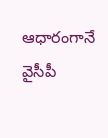ఆధారంగానే వైసీపీ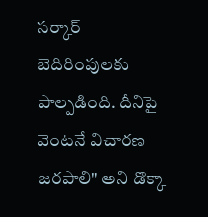స‌ర్కార్ బెదిరింపుల‌కు పాల్ప‌డింది. దీనిపై వెంట‌నే విచార‌ణ జ‌రపాలి" అని డొక్కా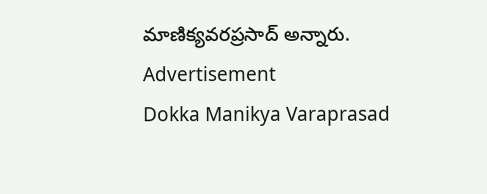మాణిక్య‌వ‌ర‌ప్ర‌సాద్ అన్నారు.
Advertisement
Dokka Manikya Varaprasad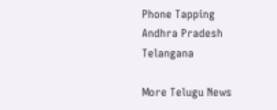Phone Tapping
Andhra Pradesh
Telangana

More Telugu News